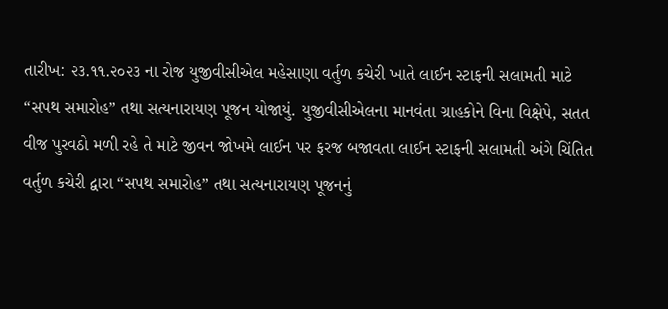તારીખ: ૨૩.૧૧.૨૦૨૩ ના રોજ યુજીવીસીએલ મહેસાણા વર્તુળ કચેરી ખાતે લાઈન સ્ટાફની સલામતી માટે “સપથ સમારોહ” તથા સત્યનારાયણ પૂજન યોજાયું. યુજીવીસીએલના માનવંતા ગ્રાહકોને વિના વિક્ષેપે, સતત વીજ પુરવઠો મળી રહે તે માટે જીવન જોખમે લાઈન પર ફરજ બજાવતા લાઈન સ્ટાફની સલામતી અંગે ચિંતિત વર્તુળ કચેરી દ્વારા “સપથ સમારોહ” તથા સત્યનારાયણ પૂજનનું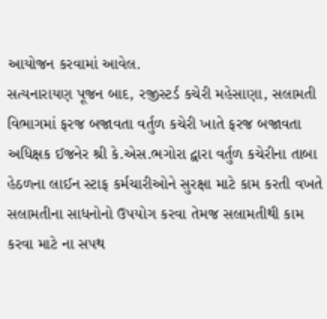આયોજન કરવામાં આવેલ.
સત્યનારાયણ પૂજન બાદ, રજીસ્ટર્ડ કચેરી મહેસાણા, સલામતી વિભાગમાં ફરજ બજાવતા વર્તુળ કચેરી ખાતે ફરજ બજાવતા અધિક્ષક ઈજનેર શ્રી કે.એસ.ભગોરા દ્વારા વર્તુળ કચેરીના તાબા હેઠળના લાઈન સ્ટાફ કર્મચારીઓને સુરક્ષા માટે કામ કરતી વખતે સલામતીના સાધનોનો ઉપયોગ કરવા તેમજ સલામતીથી કામ કરવા માટે ના સપથ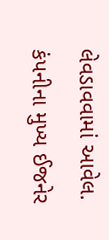લેવડાવવામાં આવેલ.
કંપનીના મુખ્ય ઈજનેર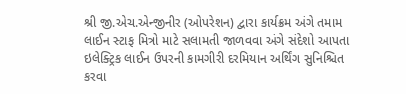શ્રી જી.એચ.એન્જીનીર (ઓપરેશન) દ્વારા કાર્યક્રમ અંગે તમામ લાઈન સ્ટાફ મિત્રો માટે સલામતી જાળવવા અંગે સંદેશો આપતા ઇલેક્ટ્રિક લાઈન ઉપરની કામગીરી દરમિયાન અર્થિંગ સુનિશ્ચિત કરવા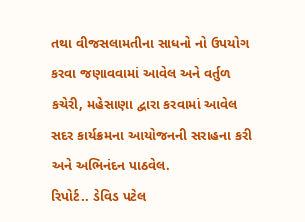તથા વીજસલામતીના સાધનો નો ઉપયોગ કરવા જણાવવામાં આવેલ અને વર્તુળ કચેરી, મહેસાણા દ્વારા કરવામાં આવેલ સદર કાર્યક્રમના આયોજનની સરાહના કરી અને અભિનંદન પાઠવેલ.
રિપોર્ટ.. ડેવિડ પટેલ